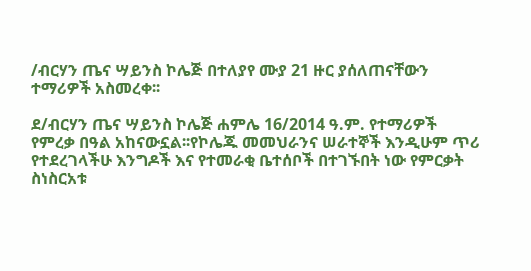/ብርሃን ጤና ሣይንስ ኮሌጅ በተለያየ ሙያ 21 ዙር ያሰለጠናቸውን ተማሪዎች አስመረቀ፡፡

ደ/ብርሃን ጤና ሣይንስ ኮሌጅ ሐምሌ 16/2014 ዓ.ም. የተማሪዎች የምረቃ በዓል አከናውኗል፡፡የኮሌጁ መመህራንና ሠራተኞች እንዲሁም ጥሪ የተደረገላችሁ እንግዶች እና የተመራቂ ቤተሰቦች በተገኙበት ነው የምርቃት ስነስርአቱ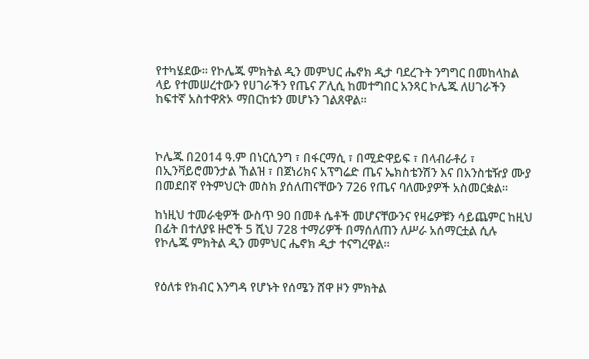የተካሄደው፡፡ የኮሌጁ ምክትል ዲን መምህር ሔኖክ ዲታ ባደረጉት ንግግር በመከላከል ላይ የተመሠረተውን የሀገራችን የጤና ፖሊሲ ከመተግበር አንጻር ኮሌጁ ለሀገራችን ከፍተኛ አስተዋጽኦ ማበርከቱን መሆኑን ገልጸዋል።



ኮሌጁ በ2014 ዓ.ም በነርሲንግ ፣ በፋርማሲ ፣ በሚድዋይፍ ፣ በላብራቶሪ ፣ በኢንቫይሮመንታል ኸልዝ ፣ በጀነሪክና አፕግሬድ ጤና ኤክስቴንሽን እና በአንስቴዥያ ሙያ በመደበኛ የትምህርት መስክ ያሰለጠናቸውን 726 የጤና ባለሙያዎች አስመርቋል።

ከነዚህ ተመራቂዎች ውስጥ 90 በመቶ ሴቶች መሆናቸውንና የዛሬዎቹን ሳይጨምር ከዚህ በፊት በተለያዩ ዙሮች 5 ሺህ 728 ተማሪዎች በማሰለጠን ለሥራ አሰማርቷል ሲሉ የኮሌጁ ምክትል ዲን መምህር ሔኖክ ዲታ ተናግረዋል።


የዕለቱ የክብር እንግዳ የሆኑት የሰሜን ሸዋ ዞን ምክትል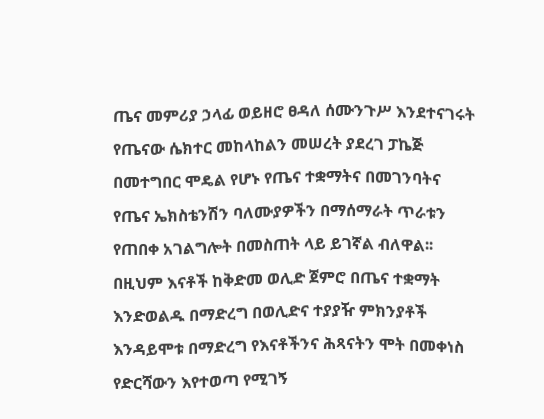ጤና መምሪያ ኃላፊ ወይዘሮ ፀዳለ ሰሙንጉሥ እንደተናገሩት የጤናው ሴክተር መከላከልን መሠረት ያደረገ ፓኬጅ በመተግበር ሞዴል የሆኑ የጤና ተቋማትና በመገንባትና የጤና ኤክስቴንሽን ባለሙያዎችን በማሰማራት ጥራቱን የጠበቀ አገልግሎት በመስጠት ላይ ይገኛል ብለዋል፡፡ በዚህም እናቶች ከቅድመ ወሊድ ጀምሮ በጤና ተቋማት እንድወልዱ በማድረግ በወሊድና ተያያዥ ምክንያቶች እንዳይሞቱ በማድረግ የእናቶችንና ሕጻናትን ሞት በመቀነስ የድርሻውን እየተወጣ የሚገኝ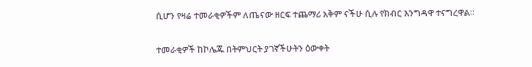ሲሆን የዛሬ ተመራቂዎችም ለጤናው ዘርፍ ተጨማሪ አቅም ናችሁ ሲሉ የክብር እንግዳዋ ተናግረዋል።

ተመራቂዎች ከኮሌጁ በትምህርት ያገኛችሁትን ዕውቀት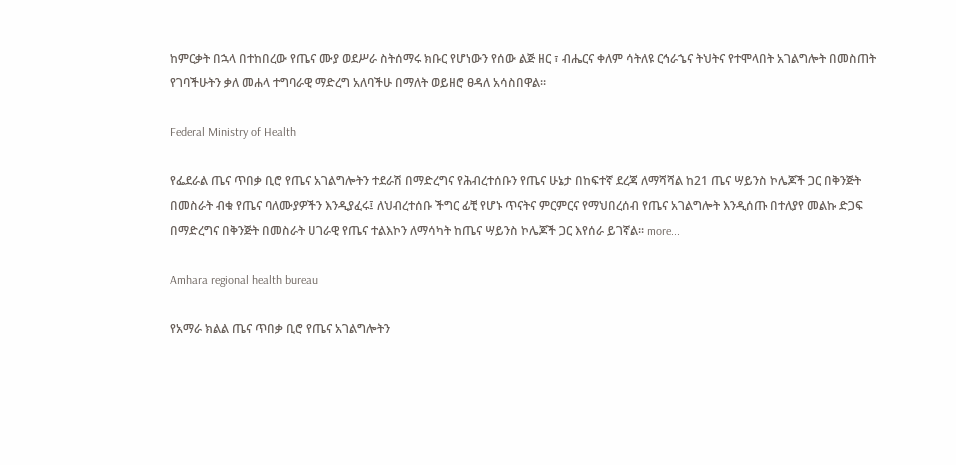ከምርቃት በኋላ በተከበረው የጤና ሙያ ወደሥራ ስትሰማሩ ክቡር የሆነውን የሰው ልጅ ዘር ፣ ብሔርና ቀለም ሳትለዩ ርኅራኄና ትህትና የተሞላበት አገልግሎት በመስጠት የገባችሁትን ቃለ መሐላ ተግባራዊ ማድረግ አለባችሁ በማለት ወይዘሮ ፀዳለ አሳስበዋል።

Federal Ministry of Health

የፌደራል ጤና ጥበቃ ቢሮ የጤና አገልግሎትን ተደራሽ በማድረግና የሕብረተሰቡን የጤና ሁኔታ በከፍተኛ ደረጃ ለማሻሻል ከ21 ጤና ሣይንስ ኮሌጆች ጋር በቅንጅት በመስራት ብቁ የጤና ባለሙያዎችን እንዲያፈሩ፤ ለህብረተሰቡ ችግር ፊቺ የሆኑ ጥናትና ምርምርና የማህበረሰብ የጤና አገልግሎት እንዲሰጡ በተለያየ መልኩ ድጋፍ በማድረግና በቅንጅት በመስራት ሀገራዊ የጤና ተልእኮን ለማሳካት ከጤና ሣይንስ ኮሌጆች ጋር እየሰራ ይገኛል፡፡ more...

Amhara regional health bureau

የአማራ ክልል ጤና ጥበቃ ቢሮ የጤና አገልግሎትን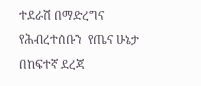ተደራሽ በማድረግና የሕብረተሰቡን  የጤና ሁኔታ በከፍተኛ ደረጃ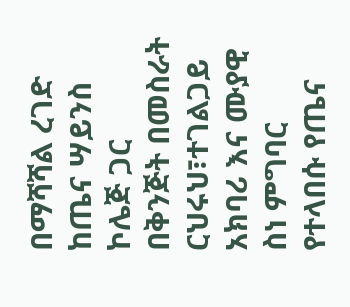በማሻሻል ረገድ ከጤና ሣይንስ ኮሌጅ ጋር በቅንጅት በመስራት ርህሩህ፣ተገልጋይ አክባሪ እና ሙያዊ ስነ ምግባር የተላበሱ የጤና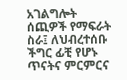አገልግሎት ሰጪዎች የማፍራት ስራ፤ ለህብረተሰቡ ችግር ፊቺ የሆኑ ጥናትና ምርምርና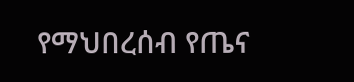የማህበረሰብ የጤና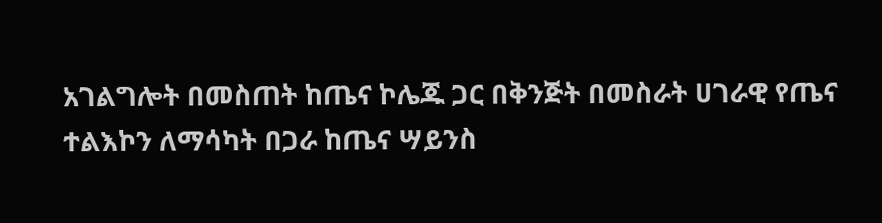አገልግሎት በመስጠት ከጤና ኮሌጁ ጋር በቅንጅት በመስራት ሀገራዊ የጤና ተልእኮን ለማሳካት በጋራ ከጤና ሣይንስ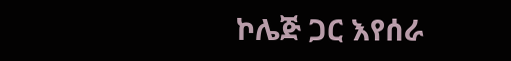ኮሌጅ ጋር እየሰራ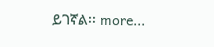ይገኛል፡፡ more...